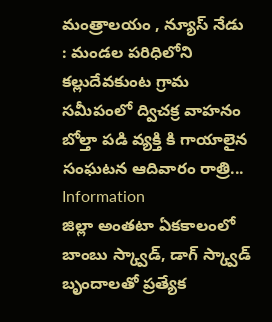మంత్రాలయం , న్యూస్ నేడు : మండల పరిధిలోని కల్లుదేవకుంట గ్రామ సమీపంలో ద్విచక్ర వాహనం బోల్తా పడి వ్యక్తి కి గాయాలైన సంఘటన ఆదివారం రాత్రి...
Information
జిల్లా అంతటా ఏకకాలంలో బాంబు స్క్వాడ్, డాగ్ స్క్వాడ్ బృందాలతో ప్రత్యేక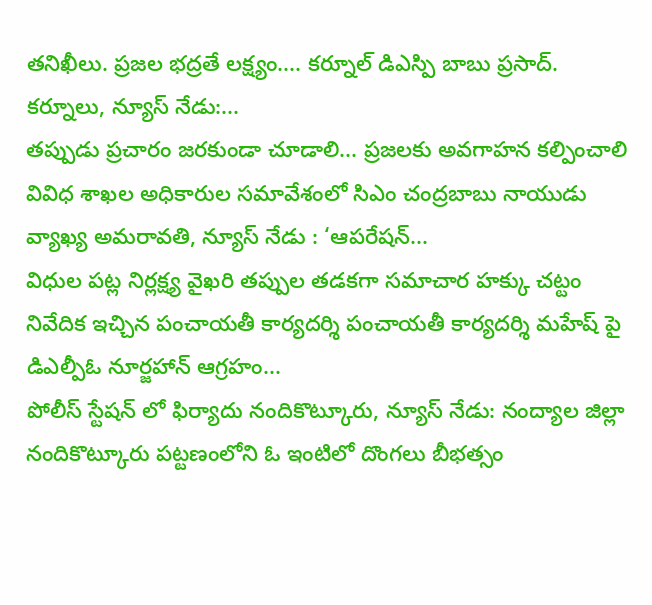తనిఖీలు. ప్రజల భద్రతే లక్ష్యం.... కర్నూల్ డిఎస్పి బాబు ప్రసాద్. కర్నూలు, న్యూస్ నేడు:...
తప్పుడు ప్రచారం జరకుండా చూడాలి... ప్రజలకు అవగాహన కల్పించాలి వివిధ శాఖల అధికారుల సమావేశంలో సిఎం చంద్రబాబు నాయుడు వ్యాఖ్య అమరావతి, న్యూస్ నేడు : ‘ఆపరేషన్...
విధుల పట్ల నిర్లక్ష్య వైఖరి తప్పుల తడకగా సమాచార హక్కు చట్టం నివేదిక ఇచ్చిన పంచాయతీ కార్యదర్శి పంచాయతీ కార్యదర్శి మహేష్ పై డిఎల్పీఓ నూర్జహాన్ ఆగ్రహం...
పోలీస్ స్టేషన్ లో ఫిర్యాదు నందికొట్కూరు, న్యూస్ నేడు: నంద్యాల జిల్లా నందికొట్కూరు పట్టణంలోని ఓ ఇంటిలో దొంగలు బీభత్సం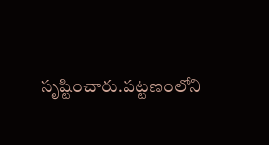సృష్టించారు.పట్టణంలోని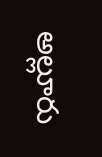అల్లూరు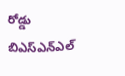రోడ్డు బిఎస్ఎన్ఎల్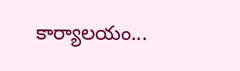కార్యాలయం...